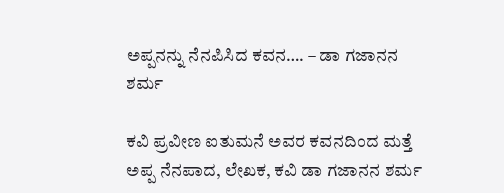ಅಪ್ಪನನ್ನು ನೆನಪಿಸಿದ ಕವನ…. – ಡಾ ಗಜಾನನ ಶರ್ಮ

ಕವಿ ಪ್ರವೀಣ ಐತುಮನೆ ಅವರ ಕವನದಿಂದ ಮತ್ತೆ ಅಪ್ಪ ನೆನಪಾದ, ಲೇಖಕ, ಕವಿ ಡಾ ಗಜಾನನ ಶರ್ಮ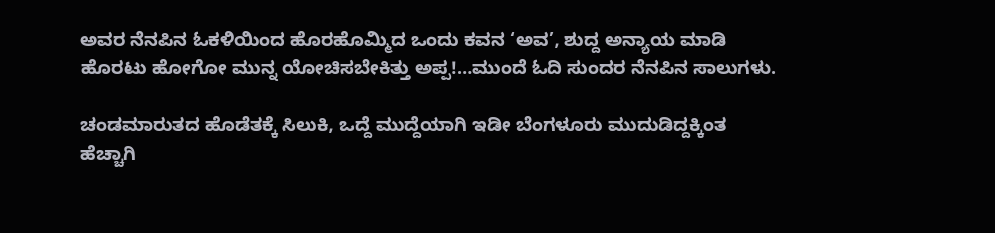ಅವರ ನೆನಪಿನ ಓಕಳಿಯಿಂದ ಹೊರಹೊಮ್ಮಿದ ಒಂದು ಕವನ ‘ಅವ’, ಶುದ್ದ ಅನ್ಯಾಯ ಮಾಡಿ ಹೊರಟು ಹೋಗೋ ಮುನ್ನ ಯೋಚಿಸಬೇಕಿತ್ತು ಅಪ್ಪ!…ಮುಂದೆ ಓದಿ ಸುಂದರ ನೆನಪಿನ ಸಾಲುಗಳು.

ಚಂಡಮಾರುತದ ಹೊಡೆತಕ್ಕೆ ಸಿಲುಕಿ, ಒದ್ದೆ ಮುದ್ದೆಯಾಗಿ ಇಡೀ ಬೆಂಗಳೂರು ಮುದುಡಿದ್ದಕ್ಕಿಂತ ಹೆಚ್ಚಾಗಿ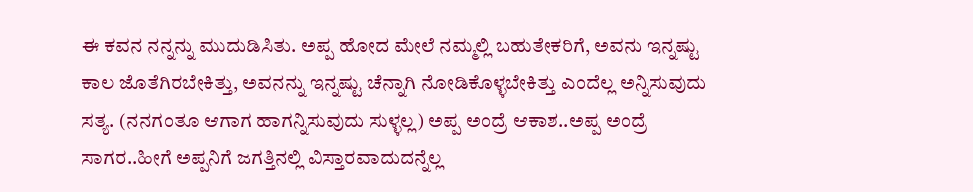ಈ ಕವನ ನನ್ನನ್ನು ಮುದುಡಿಸಿತು. ಅಪ್ಪ ಹೋದ ಮೇಲೆ ನಮ್ಮಲ್ಲಿ ಬಹುತೇಕರಿಗೆ, ಅವನು ಇನ್ನಷ್ಟು ಕಾಲ ಜೊತೆಗಿರಬೇಕಿತ್ತು, ಅವನನ್ನು ಇನ್ನಷ್ಟು ಚೆನ್ನಾಗಿ ನೋಡಿಕೊಳ್ಳಬೇಕಿತ್ತು ಎಂದೆಲ್ಲ ಅನ್ನಿಸುವುದು ಸತ್ಯ. (ನನಗಂತೂ ಆಗಾಗ ಹಾಗನ್ನಿಸುವುದು ಸುಳ್ಳಲ್ಲ) ಅಪ್ಪ ಅಂದ್ರೆ ಆಕಾಶ..ಅಪ್ಪ ಅಂದ್ರೆ ಸಾಗರ..ಹೀಗೆ ಅಪ್ಪನಿಗೆ ಜಗತ್ತಿನಲ್ಲಿ ವಿಸ್ತಾರವಾದುದನ್ನೆಲ್ಲ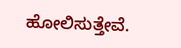ಹೋಲಿಸುತ್ತೇವೆ.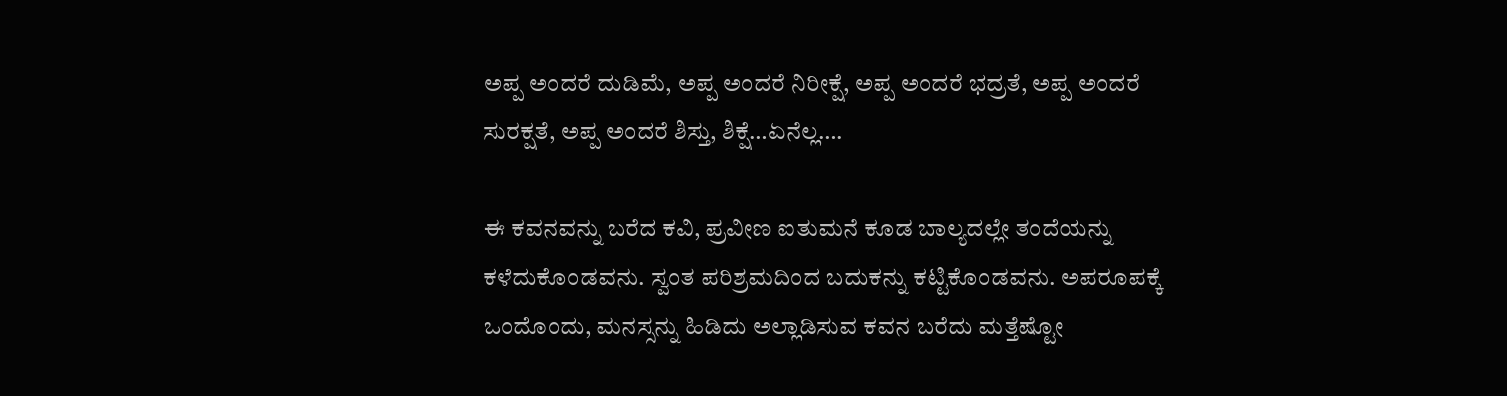ಅಪ್ಪ ಅಂದರೆ ದುಡಿಮೆ, ಅಪ್ಪ ಅಂದರೆ ನಿರೀಕ್ಷೆ, ಅಪ್ಪ ಅಂದರೆ ಭದ್ರತೆ, ಅಪ್ಪ ಅಂದರೆ ಸುರಕ್ಷತೆ, ಅಪ್ಪ ಅಂದರೆ ಶಿಸ್ತು, ಶಿಕ್ಷೆ…ಏನೆಲ್ಲ….

ಈ ಕವನವನ್ನು ಬರೆದ ಕವಿ, ಪ್ರವೀಣ ಐತುಮನೆ ಕೂಡ ಬಾಲ್ಯದಲ್ಲೇ ತಂದೆಯನ್ನು ಕಳೆದುಕೊಂಡವನು. ಸ್ವಂತ ಪರಿಶ್ರಮದಿಂದ ಬದುಕನ್ನು ಕಟ್ಟಿಕೊಂಡವನು. ಅಪರೂಪಕ್ಕೆ ಒಂದೊಂದು, ಮನಸ್ಸನ್ನು ಹಿಡಿದು ಅಲ್ಲಾಡಿಸುವ ಕವನ ಬರೆದು ಮತ್ತೆಷ್ಟೋ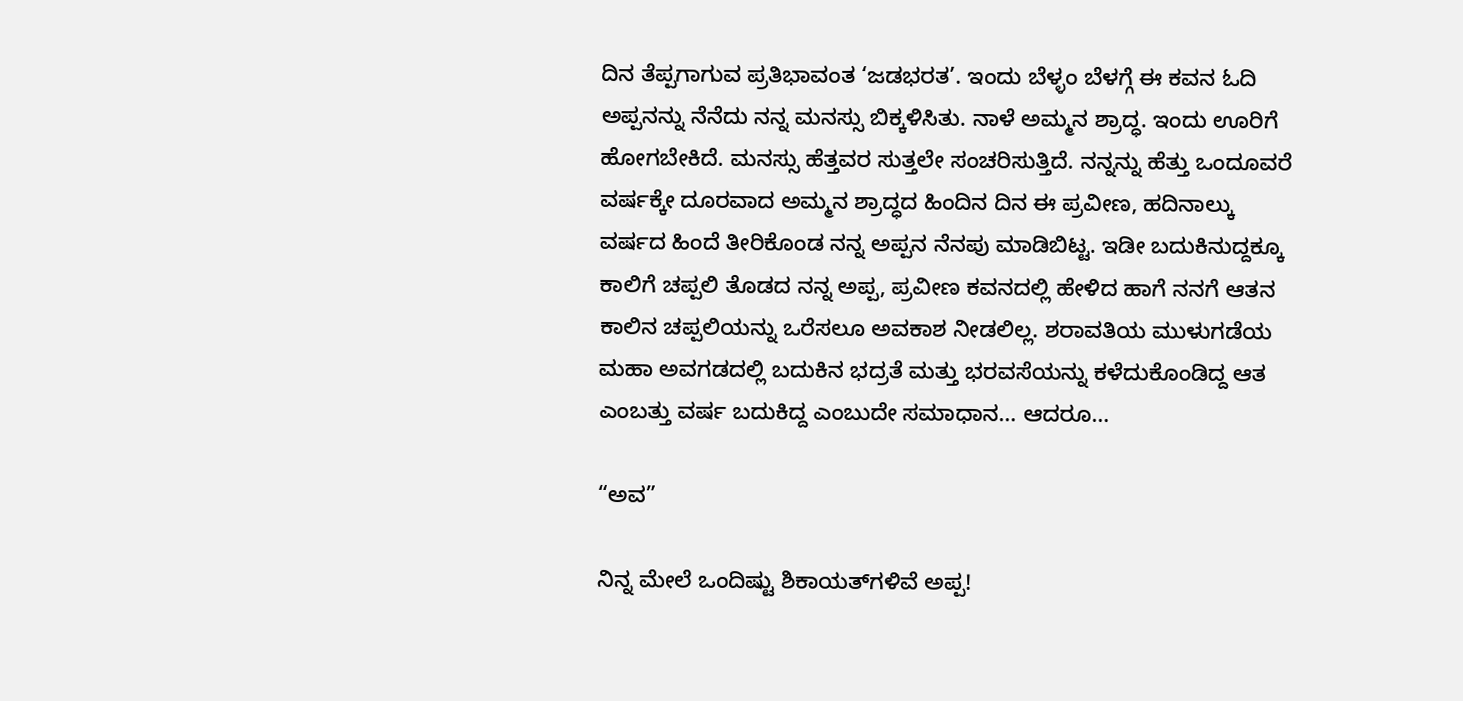ದಿನ ತೆಪ್ಪಗಾಗುವ ಪ್ರತಿಭಾವಂತ ‘ಜಡಭರತ’. ಇಂದು ಬೆಳ್ಳಂ ಬೆಳಗ್ಗೆ ಈ ಕವನ ಓದಿ ಅಪ್ಪನನ್ನು ನೆನೆದು ನನ್ನ ಮನಸ್ಸು ಬಿಕ್ಕಳಿಸಿತು. ನಾಳೆ ಅಮ್ಮನ ಶ್ರಾದ್ಧ. ಇಂದು ಊರಿಗೆ ಹೋಗಬೇಕಿದೆ. ಮನಸ್ಸು ಹೆತ್ತವರ ಸುತ್ತಲೇ ಸಂಚರಿಸುತ್ತಿದೆ. ನನ್ನನ್ನು ಹೆತ್ತು ಒಂದೂವರೆ ವರ್ಷಕ್ಕೇ ದೂರವಾದ ಅಮ್ಮನ ಶ್ರಾದ್ಧದ ಹಿಂದಿನ ದಿನ ಈ ಪ್ರವೀಣ, ಹದಿನಾಲ್ಕು ವರ್ಷದ ಹಿಂದೆ ತೀರಿಕೊಂಡ ನನ್ನ ಅಪ್ಪನ ನೆನಪು ಮಾಡಿಬಿಟ್ಟ. ಇಡೀ ಬದುಕಿನುದ್ದಕ್ಕೂ ಕಾಲಿಗೆ ಚಪ್ಪಲಿ ತೊಡದ ನನ್ನ ಅಪ್ಪ, ಪ್ರವೀಣ ಕವನದಲ್ಲಿ ಹೇಳಿದ ಹಾಗೆ ನನಗೆ ಆತನ ಕಾಲಿನ ಚಪ್ಪಲಿಯನ್ನು ಒರೆಸಲೂ ಅವಕಾಶ ನೀಡಲಿಲ್ಲ. ಶರಾವತಿಯ ಮುಳುಗಡೆಯ ಮಹಾ ಅವಗಡದಲ್ಲಿ ಬದುಕಿನ ಭದ್ರತೆ ಮತ್ತು ಭರವಸೆಯನ್ನು ಕಳೆದುಕೊಂಡಿದ್ದ ಆತ ಎಂಬತ್ತು ವರ್ಷ ಬದುಕಿದ್ದ ಎಂಬುದೇ ಸಮಾಧಾನ… ಆದರೂ…

“ಅವ”

ನಿನ್ನ ಮೇಲೆ ಒಂದಿಷ್ಟು ಶಿಕಾಯತ್‌ಗಳಿವೆ ಅಪ್ಪ!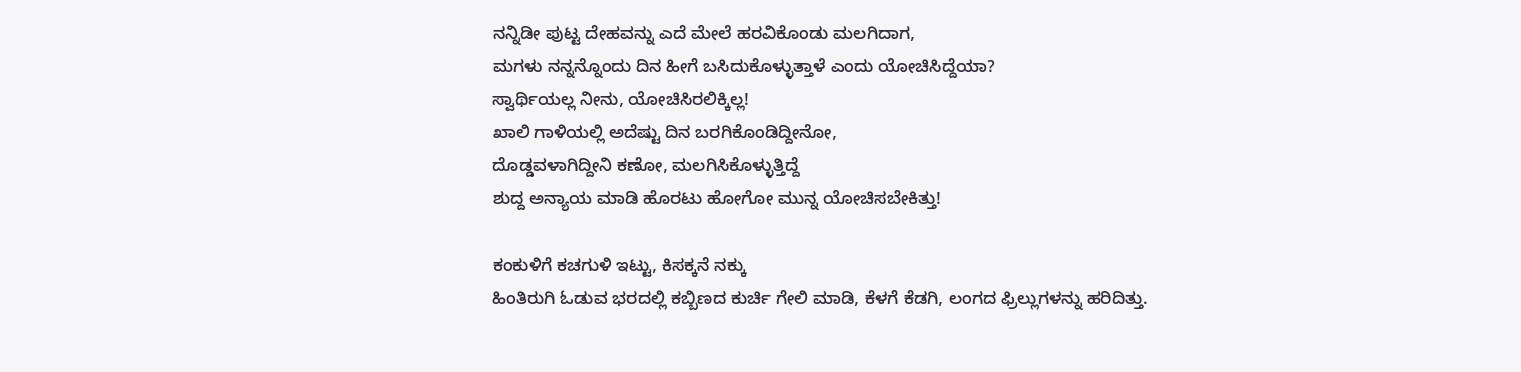ನನ್ನಿಡೀ ಪುಟ್ಟ ದೇಹವನ್ನು ಎದೆ ಮೇಲೆ ಹರವಿಕೊಂಡು ಮಲಗಿದಾಗ,
ಮಗಳು ನನ್ನನ್ನೊಂದು ದಿನ ಹೀಗೆ ಬಸಿದುಕೊಳ್ಳುತ್ತಾಳೆ ಎಂದು ಯೋಚಿಸಿದ್ದೆಯಾ?
ಸ್ವಾರ್ಥಿಯಲ್ಲ ನೀನು, ಯೋಚಿಸಿರಲಿಕ್ಕಿಲ್ಲ!
ಖಾಲಿ ಗಾಳಿಯಲ್ಲಿ ಅದೆಷ್ಟು ದಿನ ಬರಗಿಕೊಂಡಿದ್ದೀನೋ,
ದೊಡ್ಡವಳಾಗಿದ್ದೀನಿ ಕಣೋ, ಮಲಗಿಸಿಕೊಳ್ಳುತ್ತಿದ್ದೆ
ಶುದ್ದ ಅನ್ಯಾಯ ಮಾಡಿ ಹೊರಟು ಹೋಗೋ ಮುನ್ನ ಯೋಚಿಸಬೇಕಿತ್ತು!

ಕಂಕುಳಿಗೆ ಕಚಗುಳಿ ಇಟ್ಟು, ಕಿಸಕ್ಕನೆ ನಕ್ಕು
ಹಿಂತಿರುಗಿ ಓಡುವ ಭರದಲ್ಲಿ ಕಬ್ಬಿಣದ ಕುರ್ಚಿ ಗೇಲಿ ಮಾಡಿ, ಕೆಳಗೆ ಕೆಡಗಿ, ಲಂಗದ ಫ್ರಿಲ್ಲುಗಳನ್ನು ಹರಿದಿತ್ತು.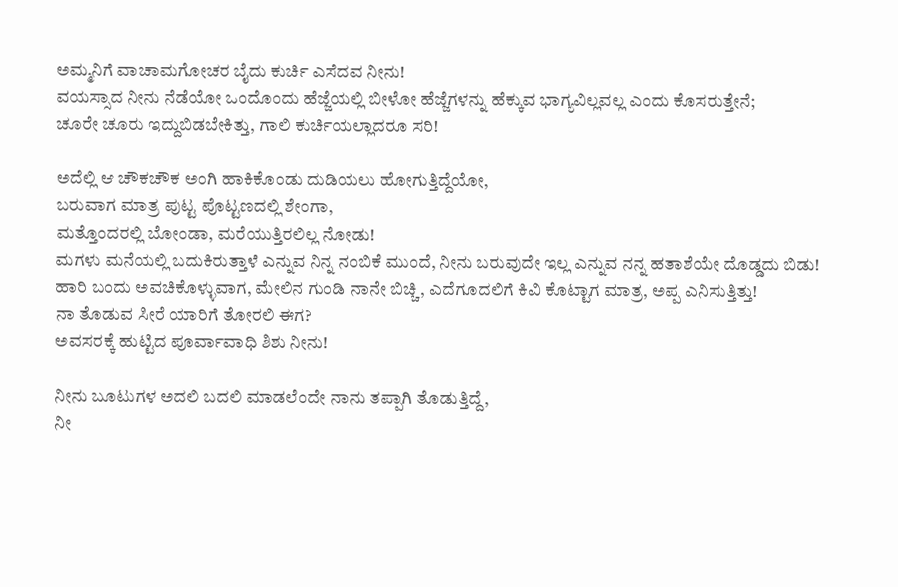ಅಮ್ಮನಿಗೆ ವಾಚಾಮಗೋಚರ ಬೈದು ಕುರ್ಚಿ ಎಸೆದವ ನೀನು!
ವಯಸ್ಸಾದ ನೀನು ನೆಡೆಯೋ ಒಂದೊಂದು ಹೆಜ್ಜೆಯಲ್ಲಿ ಬೀಳೋ ಹೆಜ್ಜೆಗಳನ್ನು ಹೆಕ್ಕುವ ಭಾಗ್ಯವಿಲ್ಲವಲ್ಲ ಎಂದು ಕೊಸರುತ್ತೇನೆ;
ಚೂರೇ ಚೂರು ಇದ್ದುಬಿಡಬೇಕಿತ್ತು, ಗಾಲಿ ಕುರ್ಚಿಯಲ್ಲಾದರೂ ಸರಿ!

ಅದೆಲ್ಲಿ ಆ ಚೌಕಚೌಕ ಅಂಗಿ ಹಾಕಿಕೊಂಡು ದುಡಿಯಲು ಹೋಗುತ್ತಿದ್ದೆಯೋ,
ಬರುವಾಗ ಮಾತ್ರ ಪುಟ್ಟ ಪೊಟ್ಟಣದಲ್ಲಿ ಶೇಂಗಾ,
ಮತ್ತೊಂದರಲ್ಲಿ ಬೋಂಡಾ, ಮರೆಯುತ್ತಿರಲಿಲ್ಲ ನೋಡು!
ಮಗಳು ಮನೆಯಲ್ಲಿ ಬದುಕಿರುತ್ತಾಳೆ ಎನ್ನುವ ನಿನ್ನ ನಂಬಿಕೆ ಮುಂದೆ, ನೀನು ಬರುವುದೇ ಇಲ್ಲ ಎನ್ನುವ ನನ್ನ ಹತಾಶೆಯೇ ದೊಡ್ಡದು ಬಿಡು!
ಹಾರಿ ಬಂದು ಅವಚಿಕೊಳ್ಳುವಾಗ, ಮೇಲಿನ ಗುಂಡಿ ನಾನೇ ಬಿಚ್ಚಿ, ಎದೆಗೂದಲಿಗೆ ಕಿವಿ ಕೊಟ್ಟಾಗ ಮಾತ್ರ, ಅಪ್ಪ ಎನಿಸುತ್ತಿತ್ತು!
ನಾ ತೊಡುವ ಸೀರೆ ಯಾರಿಗೆ ತೋರಲಿ ಈಗ?
ಅವಸರಕ್ಕೆ ಹುಟ್ಟಿದ ಪೂರ್ವಾವಾಧಿ ಶಿಶು ನೀನು!

ನೀನು ಬೂಟುಗಳ ಅದಲಿ ಬದಲಿ ಮಾಡಲೆಂದೇ ನಾನು ತಪ್ಪಾಗಿ ತೊಡುತ್ತಿದ್ದೆ,
ನೀ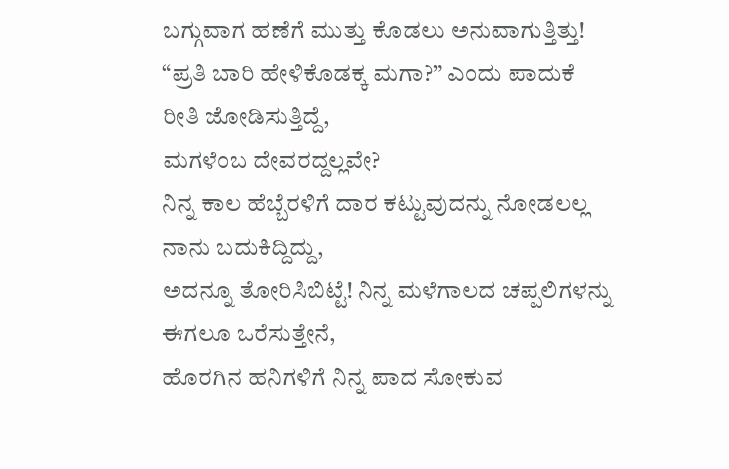ಬಗ್ಗುವಾಗ ಹಣೆಗೆ ಮುತ್ತು ಕೊಡಲು ಅನುವಾಗುತ್ತಿತ್ತು!
“ಪ್ರತಿ ಬಾರಿ ಹೇಳಿಕೊಡಕ್ಕ ಮಗಾ?” ಎಂದು ಪಾದುಕೆ ರೀತಿ ಜೋಡಿಸುತ್ತಿದ್ದೆ,
ಮಗಳೆಂಬ ದೇವರದ್ದಲ್ಲವೇ?
ನಿನ್ನ ಕಾಲ ಹೆಬ್ಬೆರಳಿಗೆ ದಾರ ಕಟ್ಟುವುದನ್ನು ನೋಡಲಲ್ಲ ನಾನು ಬದುಕಿದ್ದಿದ್ದು,
ಅದನ್ನೂ ತೋರಿಸಿಬಿಟ್ಟೆ! ನಿನ್ನ ಮಳೆಗಾಲದ ಚಪ್ಪಲಿಗಳನ್ನು ಈಗಲೂ ಒರೆಸುತ್ತೇನೆ,
ಹೊರಗಿನ ಹನಿಗಳಿಗೆ ನಿನ್ನ ಪಾದ ಸೋಕುವ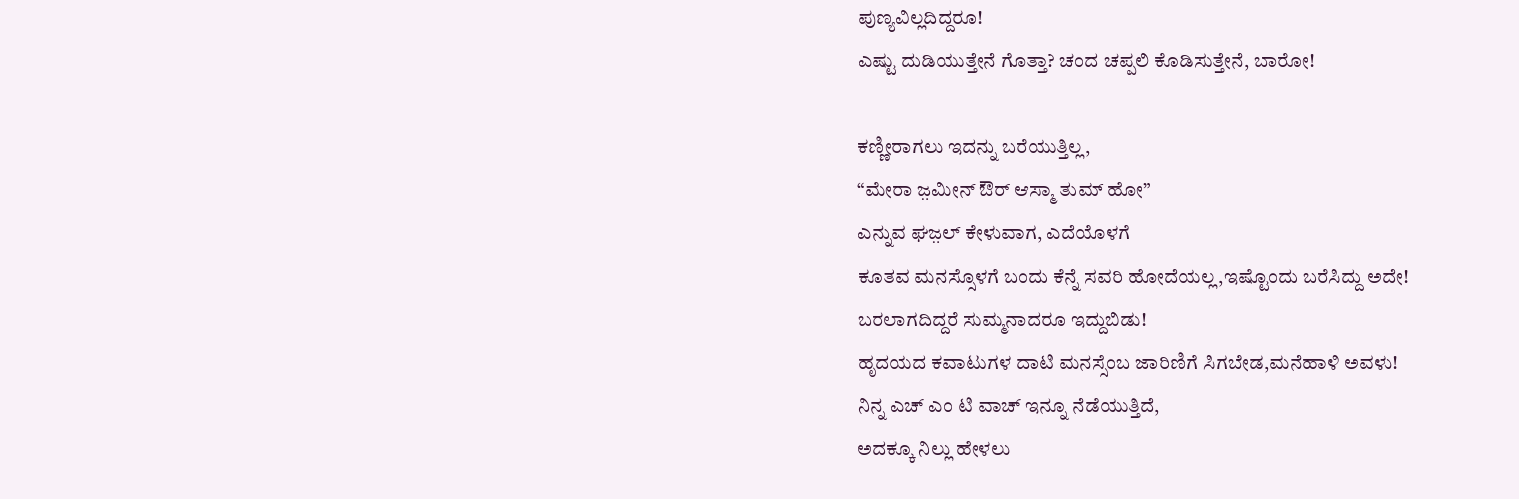ಪುಣ್ಯವಿಲ್ಲದಿದ್ದರೂ!
ಎಷ್ಟು ದುಡಿಯುತ್ತೇನೆ ಗೊತ್ತಾ? ಚಂದ ಚಪ್ಪಲಿ ಕೊಡಿಸುತ್ತೇನೆ, ಬಾರೋ!

ಕಣ್ಣೀರಾಗಲು ಇದನ್ನು ಬರೆಯುತ್ತಿಲ್ಲ,
“ಮೇರಾ ಜ಼ಮೀನ್ ಔರ್ ಆಸ್ಮಾ ತುಮ್ ಹೋ”
ಎನ್ನುವ ಘಜ಼ಲ್ ಕೇಳುವಾಗ, ಎದೆಯೊಳಗೆ
ಕೂತವ ಮನಸ್ಸೊಳಗೆ ಬಂದು ಕೆನ್ನೆ ಸವರಿ ಹೋದೆಯಲ್ಲ,ಇಷ್ಟೊಂದು ಬರೆಸಿದ್ದು ಅದೇ!
ಬರಲಾಗದಿದ್ದರೆ ಸುಮ್ಮನಾದರೂ ಇದ್ದುಬಿಡು!
ಹೃದಯದ ಕವಾಟುಗಳ ದಾಟಿ ಮನಸ್ಸೆಂಬ ಜಾರಿಣಿಗೆ ಸಿಗಬೇಡ,ಮನೆಹಾಳಿ ಅವಳು!
ನಿನ್ನ ಎಚ್ ಎಂ ಟಿ ವಾಚ್ ಇನ್ನೂ ನೆಡೆಯುತ್ತಿದೆ,
ಅದಕ್ಕೂ ನಿಲ್ಲು ಹೇಳಲು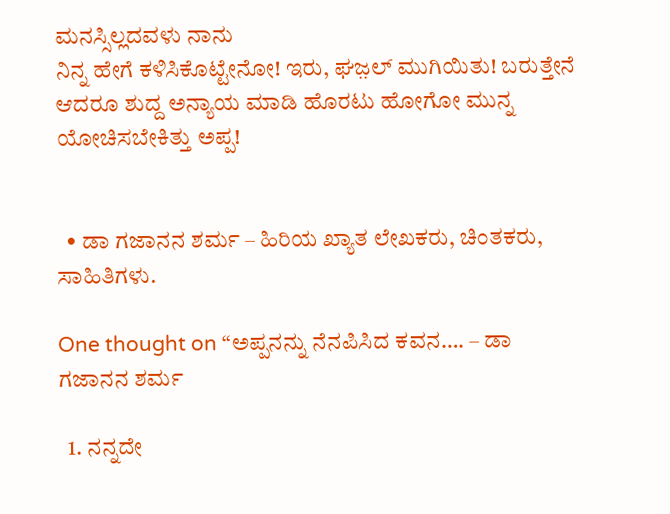ಮನಸ್ಸಿಲ್ಲದವಳು ನಾನು
ನಿನ್ನ ಹೇಗೆ ಕಳಿಸಿಕೊಟ್ಟೇನೋ! ಇರು, ಘಜ಼ಲ್ ಮುಗಿಯಿತು! ಬರುತ್ತೇನೆ
ಆದರೂ ಶುದ್ದ ಅನ್ಯಾಯ ಮಾಡಿ ಹೊರಟು ಹೋಗೋ ಮುನ್ನ ಯೋಚಿಸಬೇಕಿತ್ತು ಅಪ್ಪ!


  • ಡಾ ಗಜಾನನ ಶರ್ಮ – ಹಿರಿಯ ಖ್ಯಾತ ಲೇಖಕರು, ಚಿಂತಕರು, ಸಾಹಿತಿಗಳು.

One thought on “ಅಪ್ಪನನ್ನು ನೆನಪಿಸಿದ ಕವನ…. – ಡಾ ಗಜಾನನ ಶರ್ಮ

  1. ನನ್ನದೇ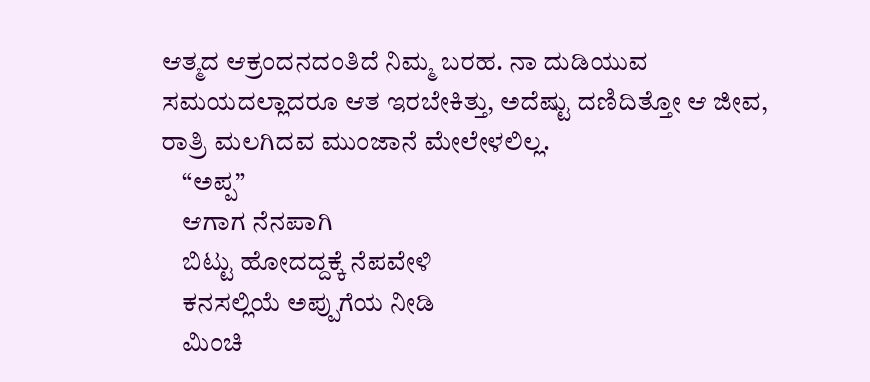ಆತ್ಮದ ಆಕ್ರಂದನದಂತಿದೆ ನಿಮ್ಮ ಬರಹ. ನಾ ದುಡಿಯುವ ಸಮಯದಲ್ಲಾದರೂ ಆತ ಇರಬೇಕಿತ್ತು, ಅದೆಷ್ಟು ದಣಿದಿತ್ತೋ ಆ ಜೀವ, ರಾತ್ರಿ ಮಲಗಿದವ ಮುಂಜಾನೆ ಮೇಲೇಳಲಿಲ್ಲ.
    “ಅಪ್ಪ”
    ಆಗಾಗ ನೆನಪಾಗಿ
    ಬಿಟ್ಟು ಹೋದದ್ದಕ್ಕೆ ನೆಪವೇಳಿ
    ಕನಸಲ್ಲಿಯೆ ಅಪ್ಪುಗೆಯ ನೀಡಿ
    ಮಿಂಚಿ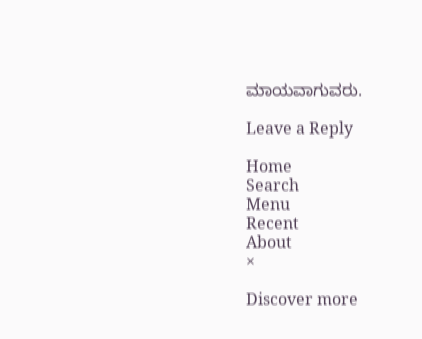ಮಾಯವಾಗುವರು.

Leave a Reply

Home
Search
Menu
Recent
About
×

Discover more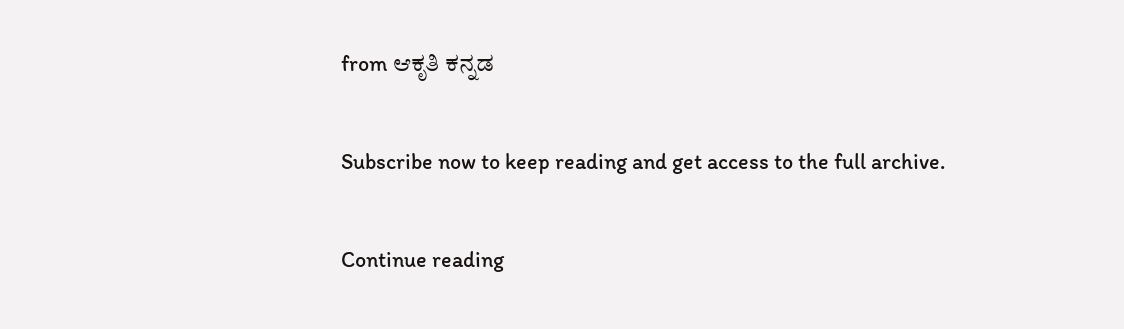from ಆಕೃತಿ ಕನ್ನಡ

Subscribe now to keep reading and get access to the full archive.

Continue reading